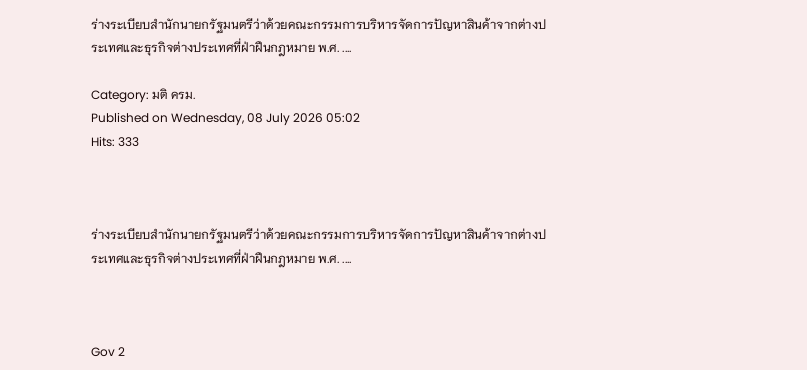ร่างระเบียบสำนักนายกรัฐมนตรีว่าด้วยคณะกรรมการบริหารจัดการปัญหาสินค้าจากต่างประเทศและธุรกิจต่างประเทศที่ฝ่าฝืนกฎหมาย พ.ศ. ....

Category: มติ ครม.
Published on Wednesday, 08 July 2026 05:02
Hits: 333



ร่างระเบียบสำนักนายกรัฐมนตรีว่าด้วยคณะกรรมการบริหารจัดการปัญหาสินค้าจากต่างประเทศและธุรกิจต่างประเทศที่ฝ่าฝืนกฎหมาย พ.ศ. ....



Gov 2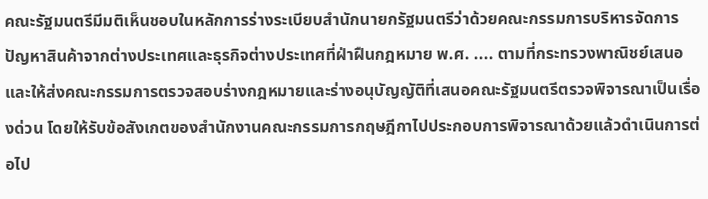คณะรัฐมนตรีมีมติเห็นชอบในหลักการร่างระเบียบสำนักนายกรัฐมนตรีว่าด้วยคณะกรรมการบริหารจัดการปัญหาสินค้าจากต่างประเทศและธุรกิจต่างประเทศที่ฝ่าฝืนกฎหมาย พ.ศ. .... ตามที่กระทรวงพาณิชย์เสนอและให้ส่งคณะกรรมการตรวจสอบร่างกฎหมายและร่างอนุบัญญัติที่เสนอคณะรัฐมนตรีตรวจพิจารณาเป็นเรื่องด่วน โดยให้รับข้อสังเกตของสำนักงานคณะกรรมการกฤษฎีกาไปประกอบการพิจารณาด้วยแล้วดำเนินการต่อไป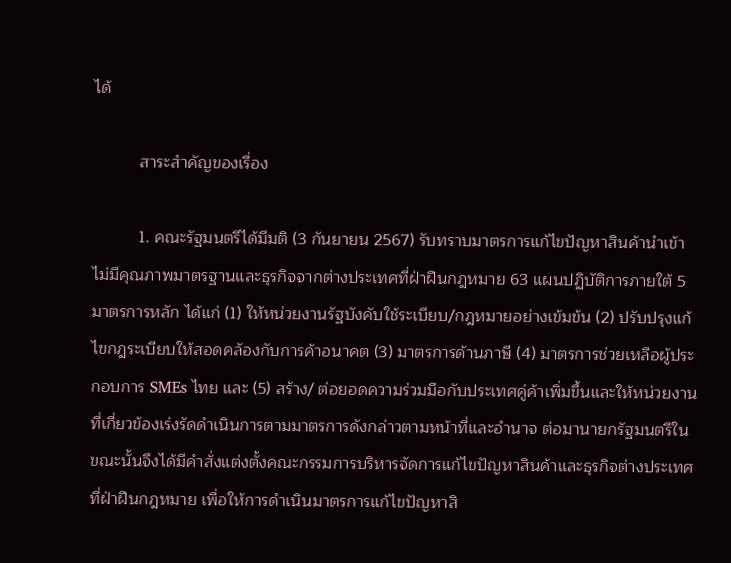ได้

          สาระสำคัญของเรื่อง

          1. คณะรัฐมนตรีได้มีมติ (3 กันยายน 2567) รับทราบมาตรการแก้ไขปัญหาสินค้านำเข้าไม่มีคุณภาพมาตรฐานและธุรกิจจากต่างประเทศที่ฝ่าฝืนกฎหมาย 63 แผนปฏิบัติการภายใต้ 5 มาตรการหลัก ได้แก่ (1) ให้หน่วยงานรัฐบังคับใช้ระเบียบ/กฎหมายอย่างเข้มข้น (2) ปรับปรุงแก้ไขกฎระเบียบให้สอดคล้องกับการค้าอนาคต (3) มาตรการด้านภาษี (4) มาตรการช่วยเหลือผู้ประกอบการ SMEs ไทย และ (5) สร้าง/ ต่อยอดความร่วมมือกับประเทศคู่ค้าเพิ่มขึ้นและให้หน่วยงานที่เกี่ยวข้องเร่งรัดดำเนินการตามมาตรการดังกล่าวตามหน้าที่และอำนาจ ต่อมานายกรัฐมนตรีในขณะนั้นจึงได้มีคำสั่งแต่งตั้งคณะกรรมการบริหารจัดการแก้ไขปัญหาสินค้าและธุรกิจต่างประเทศที่ฝ่าฝืนกฎหมาย เพื่อให้การดำเนินมาตรการแก้ไขปัญหาสิ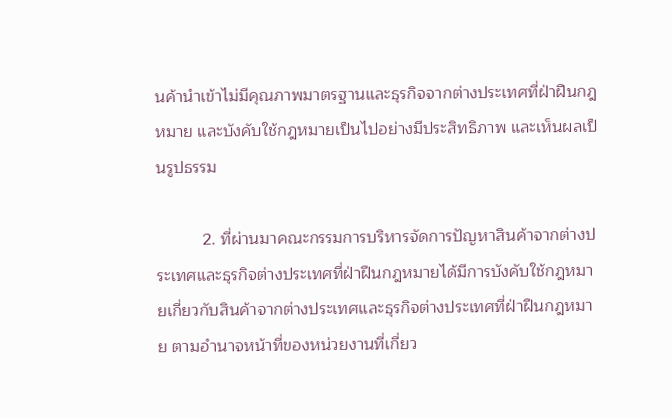นค้านำเข้าไม่มีคุณภาพมาตรฐานและธุรกิจจากต่างประเทศที่ฝ่าฝืนกฎหมาย และบังคับใช้กฎหมายเป็นไปอย่างมีประสิทธิภาพ และเห็นผลเป็นรูปธรรม

          2. ที่ผ่านมาคณะกรรมการบริหารจัดการปัญหาสินค้าจากต่างประเทศและธุรกิจต่างประเทศที่ฝ่าฝืนกฎหมายได้มีการบังคับใช้กฎหมายเกี่ยวกับสินค้าจากต่างประเทศและธุรกิจต่างประเทศที่ฝ่าฝืนกฎหมาย ตามอำนาจหน้าที่ของหน่วยงานที่เกี่ยว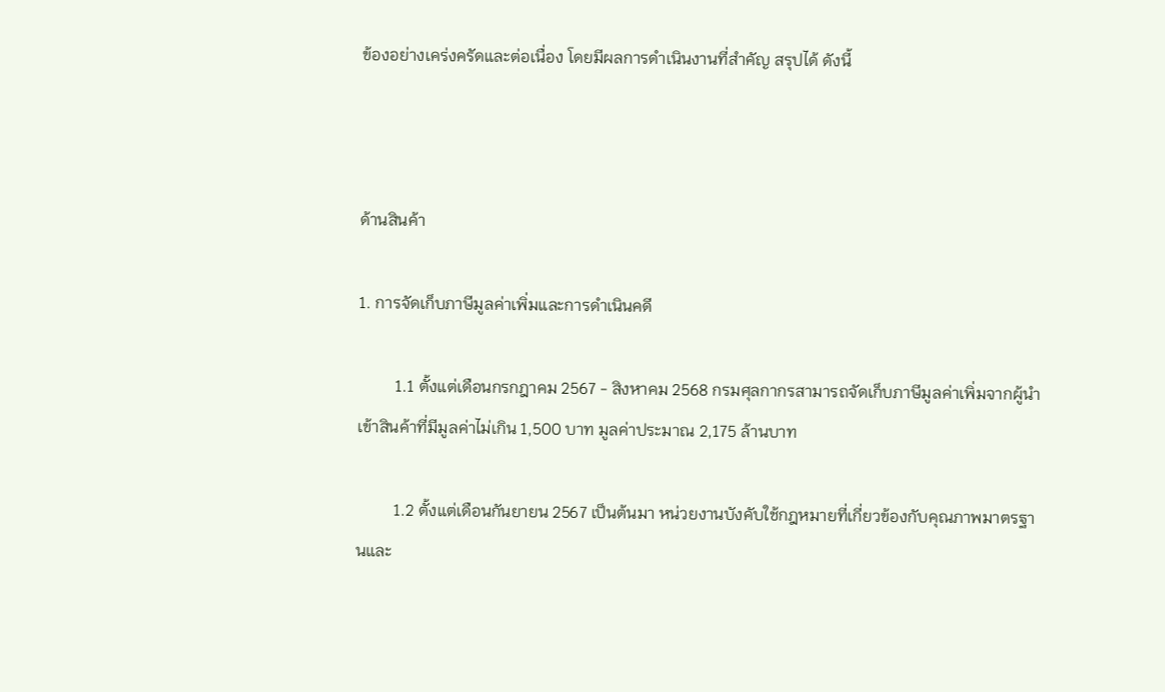ข้องอย่างเคร่งครัดและต่อเนื่อง โดยมีผลการดำเนินงานที่สำคัญ สรุปได้ ดังนี้



ด้านสินค้า

1. การจัดเก็บภาษีมูลค่าเพิ่มและการดำเนินคดี

         1.1 ตั้งแต่เดือนกรกฎาคม 2567 - สิงหาคม 2568 กรมศุลกากรสามารถจัดเก็บภาษีมูลค่าเพิ่มจากผู้นำเข้าสินค้าที่มีมูลค่าไม่เกิน 1,500 บาท มูลค่าประมาณ 2,175 ล้านบาท

         1.2 ตั้งแต่เดือนกันยายน 2567 เป็นต้นมา หน่วยงานบังคับใช้กฎหมายที่เกี่ยวข้องกับคุณภาพมาตรฐานและ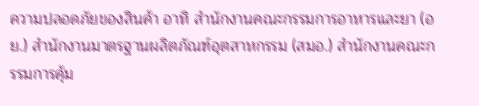ความปลอดภัยของสินค้า อาทิ สำนักงานคณะกรรมการอาหารและยา (อย.) สำนักงานมาตรฐานผลิตภัณฑ์อุตสาหกรรม (สมอ.) สำนักงานคณะกรรมการคุ้ม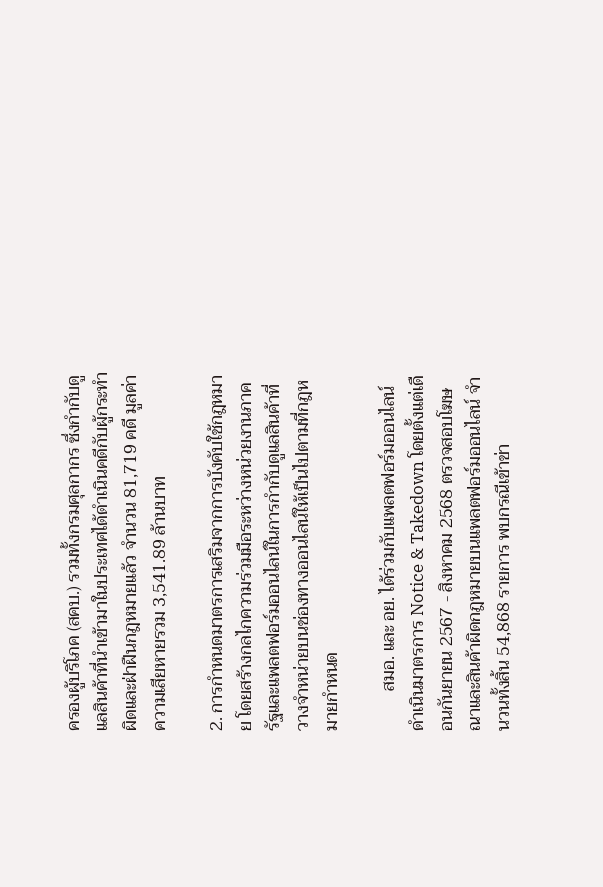ครองผู้บริโภค (สคบ.) รวมทั้งกรมศุลกากร ซึ่งกำกับดูแลสินค้าที่นำเข้ามาในประเทศได้ดำเนินคดีกับผู้กระทำผิดและฝ่าฝืนกฎหมายแล้ว จำนวน 81,719 คดี มูลค่าความเสียหายรวม 3,541.89 ล้านบาท

2. การกำหนดมาตรการเสริมจากการบังคับใช้กฎหมาย โดยสร้างกลไกความร่วมมือระหว่างหน่วยงานภาครัฐและแพลตฟอร์มออนไลน์ในการกำกับดูแลสินค้าที่วางจำหน่ายบนช่องทางออนไลน์ให้เป็นไปตามที่กฎหมายกำหนด

         สมอ. และ อย. ได้ร่วมกับแพลตฟอร์มออนไลน์ ดำเนินมาตรการ Notice & Takedown โดยตั้งแต่เดือนกันยายน 2567 - สิงหาคม 2568 ตรวจสอบโฆษณาและสินค้าผิดกฎหมายบนแพลตฟอร์มออนไลน์ จำนวนทั้งสิ้น 54,868 รายการ พบกรณีเข้าข่า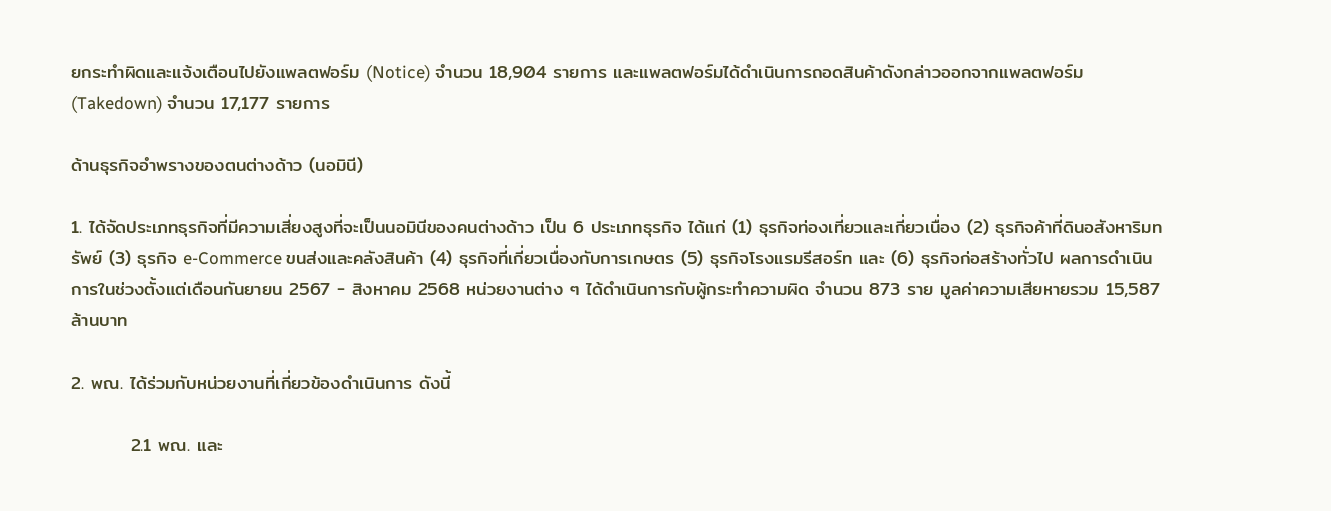ยกระทำผิดและแจ้งเตือนไปยังแพลตฟอร์ม (Notice) จำนวน 18,904 รายการ และแพลตฟอร์มได้ดำเนินการถอดสินค้าดังกล่าวออกจากแพลตฟอร์ม (Takedown) จำนวน 17,177 รายการ

ด้านธุรกิจอำพรางของตนต่างด้าว (นอมินี)

1. ได้จัดประเภทธุรกิจที่มีความเสี่ยงสูงที่จะเป็นนอมินีของคนต่างด้าว เป็น 6 ประเภทธุรกิจ ได้แก่ (1) ธุรกิจท่องเที่ยวและเกี่ยวเนื่อง (2) ธุรกิจค้าที่ดินอสังหาริมทรัพย์ (3) ธุรกิจ e-Commerce ขนส่งและคลังสินค้า (4) ธุรกิจที่เกี่ยวเนื่องกับการเกษตร (5) ธุรกิจโรงแรมรีสอร์ท และ (6) ธุรกิจก่อสร้างทั่วไป ผลการดำเนินการในช่วงตั้งแต่เดือนกันยายน 2567 - สิงหาคม 2568 หน่วยงานต่าง ๆ ได้ดำเนินการกับผู้กระทำความผิด จำนวน 873 ราย มูลค่าความเสียหายรวม 15,587 ล้านบาท

2. พณ. ได้ร่วมกับหน่วยงานที่เกี่ยวข้องดำเนินการ ดังนี้

         2.1 พณ. และ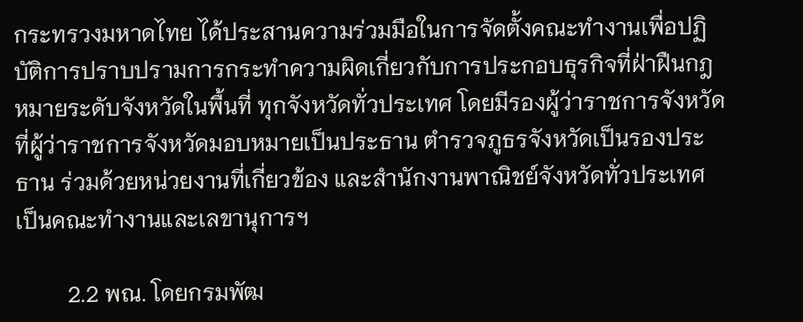กระทรวงมหาดไทย ได้ประสานความร่วมมือในการจัดตั้งคณะทำงานเพื่อปฏิบัติการปราบปรามการกระทำความผิดเกี่ยวกับการประกอบธุรกิจที่ฝ่าฝืนกฎหมายระดับจังหวัดในพื้นที่ ทุกจังหวัดทั่วประเทศ โดยมีรองผู้ว่าราชการจังหวัดที่ผู้ว่าราชการจังหวัดมอบหมายเป็นประธาน ตำรวจภูธรจังหวัดเป็นรองประธาน ร่วมด้วยหน่วยงานที่เกี่ยวข้อง และสำนักงานพาณิชย์จังหวัดทั่วประเทศ เป็นคณะทำงานและเลขานุการฯ

         2.2 พณ. โดยกรมพัฒ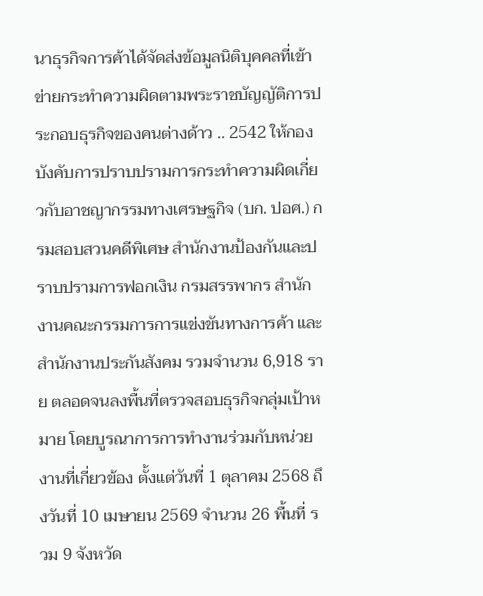นาธุรกิจการค้าได้จัดส่งข้อมูลนิติบุคคลที่เข้าข่ายกระทำความผิดตามพระราชบัญญัติการประกอบธุรกิจของคนต่างด้าว .. 2542 ให้กองบังคับการปราบปรามการกระทำความผิดเกี่ยวกับอาชญากรรมทางเศรษฐกิจ (บก. ปอศ.) กรมสอบสวนคดีพิเศษ สำนักงานป้องกันและปราบปรามการฟอกเงิน กรมสรรพากร สำนักงานคณะกรรมการการแข่งขันทางการค้า และสำนักงานประกันสังคม รวมจำนวน 6,918 ราย ตลอดจนลงพื้นที่ตรวจสอบธุรกิจกลุ่มเป้าหมาย โดยบูรณาการการทำงานร่วมกับหน่วยงานที่เกี่ยวข้อง ตั้งแต่วันที่ 1 ตุลาคม 2568 ถึงวันที่ 10 เมษายน 2569 จำนวน 26 พื้นที่ รวม 9 จังหวัด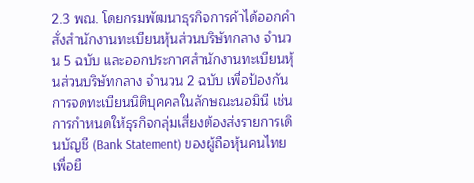2.3 พณ. โดยกรมพัฒนาธุรกิจการค้าได้ออกคำสั่งสำนักงานทะเบียนหุ้นส่วนบริษัทกลาง จำนวน 5 ฉบับ และออกประกาศสำนักงานทะเบียนหุ้นส่วนบริษัทกลาง จำนวน 2 ฉบับ เพื่อป้องกันการจดทะเบียนนิติบุคคลในลักษณะนอมินี เช่น การกำหนดให้ธุรกิจกลุ่มเสี่ยงต้องส่งรายการเดินบัญชี (Bank Statement) ของผู้ถือหุ้นคนไทย เพื่อยื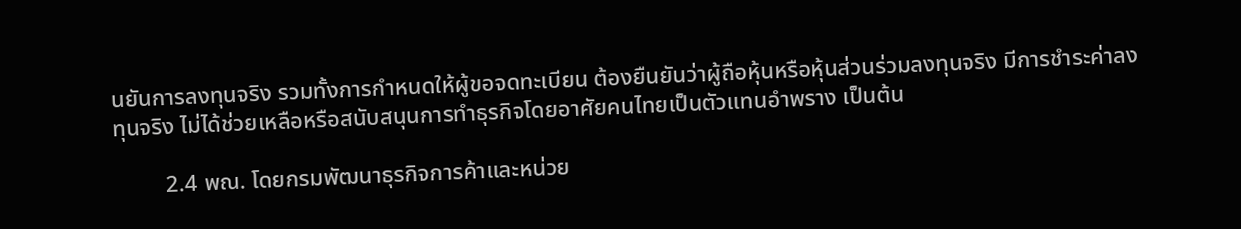นยันการลงทุนจริง รวมทั้งการกำหนดให้ผู้ขอจดทะเบียน ต้องยืนยันว่าผู้ถือหุ้นหรือหุ้นส่วนร่วมลงทุนจริง มีการชำระค่าลงทุนจริง ไม่ได้ช่วยเหลือหรือสนับสนุนการทำธุรกิจโดยอาศัยคนไทยเป็นตัวแทนอำพราง เป็นต้น

         2.4 พณ. โดยกรมพัฒนาธุรกิจการค้าและหน่วย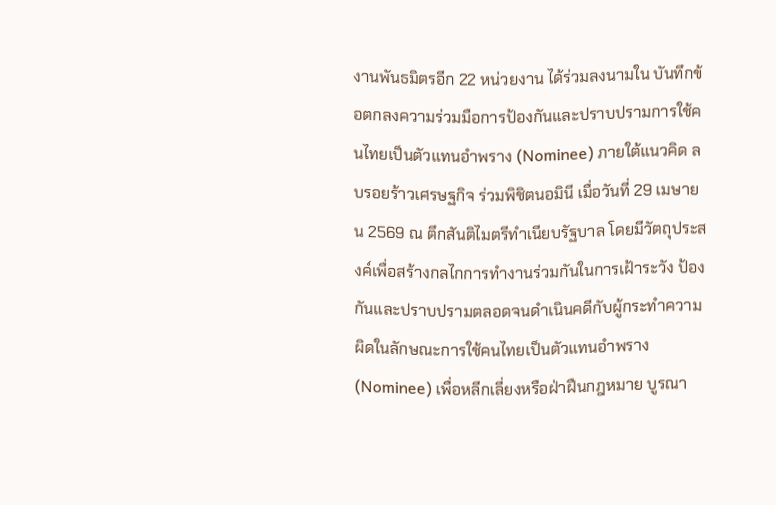งานพันธมิตรอีก 22 หน่วยงาน ได้ร่วมลงนามใน บันทึกข้อตกลงความร่วมมือการป้องกันและปราบปรามการใช้คนไทยเป็นตัวแทนอำพราง (Nominee) ภายใต้แนวคิด ลบรอยร้าวเศรษฐกิจ ร่วมพิชิตนอมินี เมื่อวันที่ 29 เมษายน 2569 ณ ตึกสันติไมตรีทำเนียบรัฐบาล โดยมีวัตถุประสงค์เพื่อสร้างกลไกการทำงานร่วมกันในการเฝ้าระวัง ป้องกันและปราบปรามตลอดจนดำเนินคดีกับผู้กระทำความผิดในลักษณะการใช้คนไทยเป็นตัวแทนอำพราง (Nominee) เพื่อหลีกเลี่ยงหรือฝ่าฝืนกฎหมาย บูรณา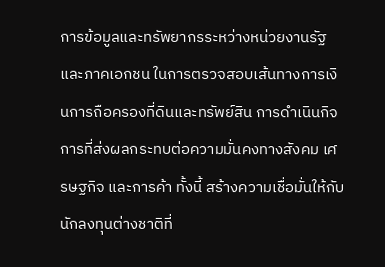การข้อมูลและทรัพยากรระหว่างหน่วยงานรัฐและภาคเอกชน ในการตรวจสอบเส้นทางการเงินการถือครองที่ดินและทรัพย์สิน การดำเนินกิจการที่ส่งผลกระทบต่อความมั่นคงทางสังคม เศรษฐกิจ และการค้า ทั้งนี้ สร้างความเชื่อมั่นให้กับนักลงทุนต่างชาติที่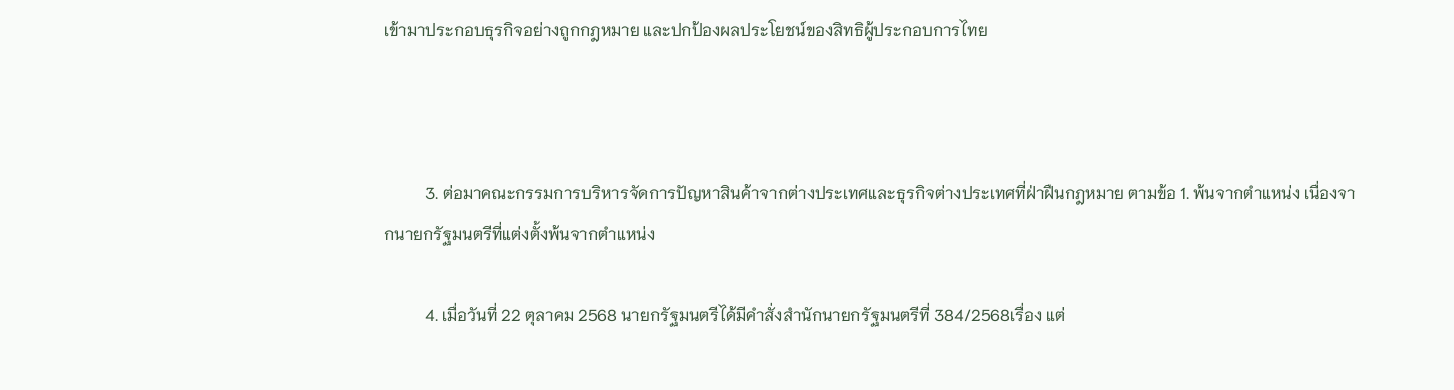เข้ามาประกอบธุรกิจอย่างถูกกฎหมาย และปกป้องผลประโยชน์ของสิทธิผู้ประกอบการไทย



          3. ต่อมาคณะกรรมการบริหารจัดการปัญหาสินค้าจากต่างประเทศและธุรกิจต่างประเทศที่ฝ่าฝืนกฎหมาย ตามข้อ 1. พ้นจากตำแหน่ง เนื่องจากนายกรัฐมนตรีที่แต่งตั้งพ้นจากตำแหน่ง

          4. เมื่อวันที่ 22 ตุลาคม 2568 นายกรัฐมนตรีได้มีคำสั่งสำนักนายกรัฐมนตรีที่ 384/2568เรื่อง แต่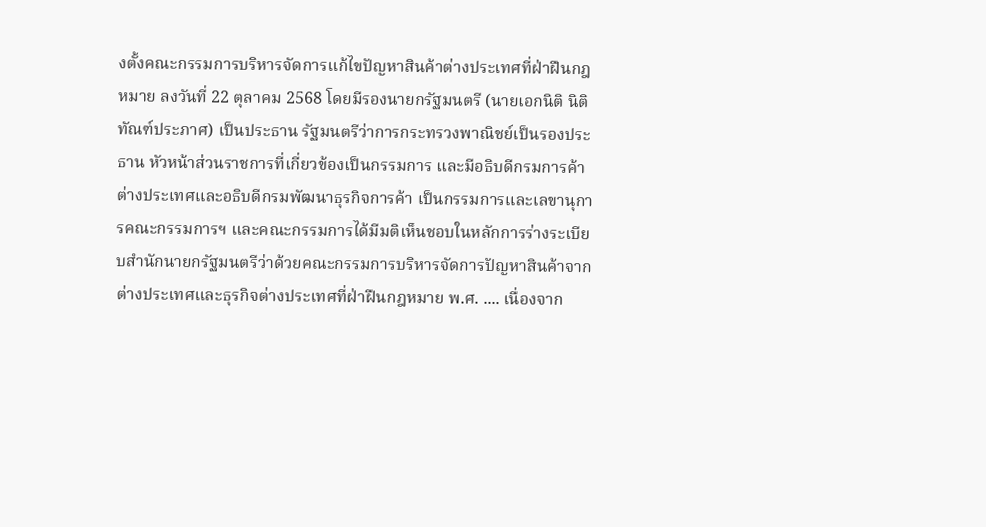งตั้งคณะกรรมการบริหารจัดการแก้ไขปัญหาสินค้าต่างประเทศที่ฝ่าฝืนกฎหมาย ลงวันที่ 22 ตุลาคม 2568 โดยมีรองนายกรัฐมนตรี (นายเอกนิติ นิติทัณฑ์ประภาศ) เป็นประธาน รัฐมนตรีว่าการกระทรวงพาณิชย์เป็นรองประธาน หัวหน้าส่วนราชการที่เกี่ยวข้องเป็นกรรมการ และมีอธิบดีกรมการค้าต่างประเทศและอธิบดีกรมพัฒนาธุรกิจการค้า เป็นกรรมการและเลขานุการคณะกรรมการฯ และคณะกรรมการได้มีมติเห็นชอบในหลักการร่างระเบียบสำนักนายกรัฐมนตรีว่าด้วยคณะกรรมการบริหารจัดการปัญหาสินค้าจากต่างประเทศและธุรกิจต่างประเทศที่ฝ่าฝืนกฎหมาย พ.ศ. .... เนื่องจาก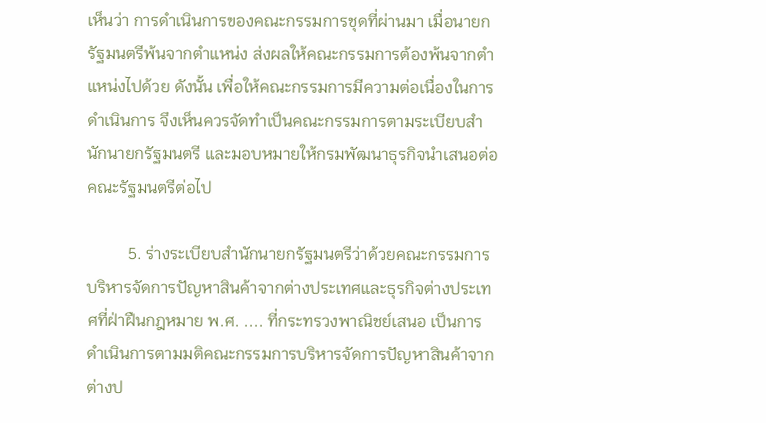เห็นว่า การดำเนินการของคณะกรรมการชุดที่ผ่านมา เมื่อนายกรัฐมนตรีพ้นจากตำแหน่ง ส่งผลให้คณะกรรมการต้องพ้นจากตำแหน่งไปด้วย ดังนั้น เพื่อให้คณะกรรมการมีความต่อเนื่องในการดำเนินการ จึงเห็นควรจัดทำเป็นคณะกรรมการตามระเบียบสำนักนายกรัฐมนตรี และมอบหมายให้กรมพัฒนาธุรกิจนำเสนอต่อคณะรัฐมนตรีต่อไป

          5. ร่างระเบียบสำนักนายกรัฐมนตรีว่าด้วยคณะกรรมการบริหารจัดการปัญหาสินค้าจากต่างประเทศและธุรกิจต่างประเทศที่ฝ่าฝืนกฎหมาย พ.ศ. .... ที่กระทรวงพาณิชย์เสนอ เป็นการดำเนินการตามมติคณะกรรมการบริหารจัดการปัญหาสินค้าจากต่างป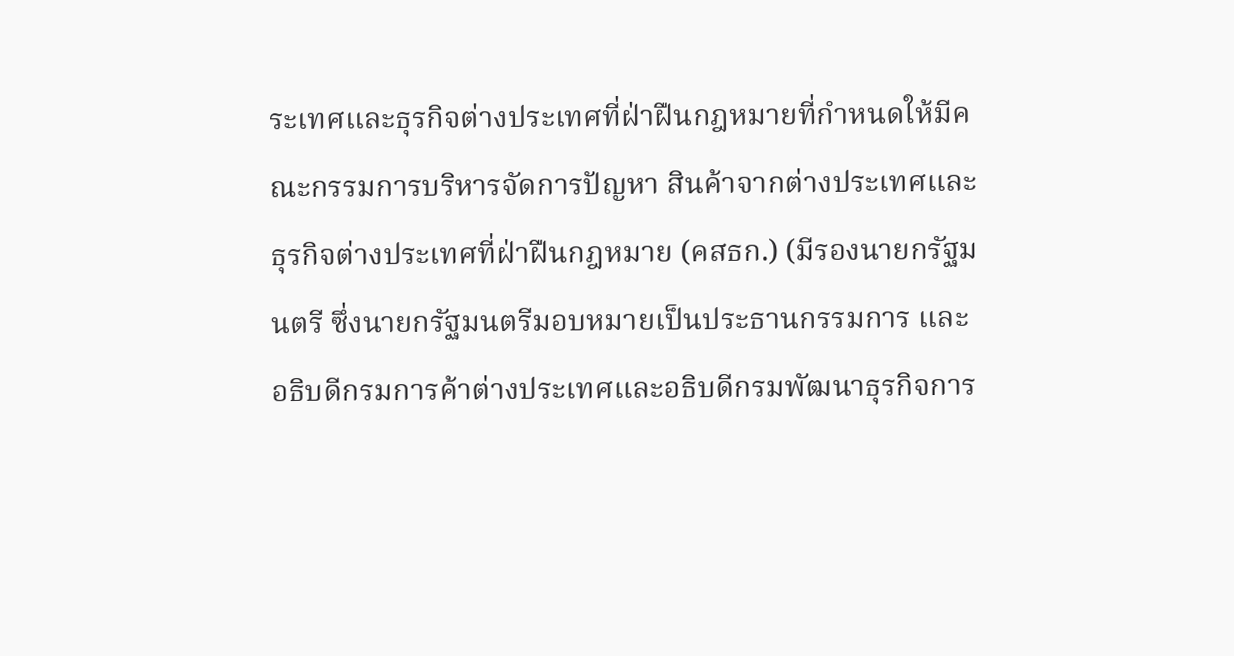ระเทศและธุรกิจต่างประเทศที่ฝ่าฝืนกฎหมายที่กำหนดให้มีคณะกรรมการบริหารจัดการปัญหา สินค้าจากต่างประเทศและธุรกิจต่างประเทศที่ฝ่าฝืนกฎหมาย (คสธก.) (มีรองนายกรัฐมนตรี ซึ่งนายกรัฐมนตรีมอบหมายเป็นประธานกรรมการ และอธิบดีกรมการค้าต่างประเทศและอธิบดีกรมพัฒนาธุรกิจการ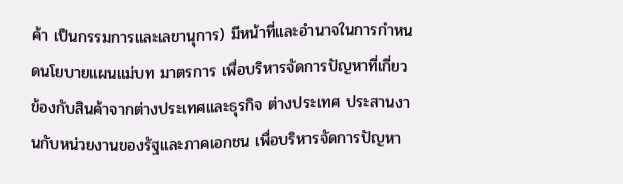ค้า เป็นกรรมการและเลขานุการ) มีหน้าที่และอำนาจในการกำหนดนโยบายแผนแม่บท มาตรการ เพื่อบริหารจัดการปัญหาที่เกี่ยวข้องกับสินค้าจากต่างประเทศและธุรกิจ ต่างประเทศ ประสานงานกับหน่วยงานของรัฐและภาคเอกชน เพื่อบริหารจัดการปัญหา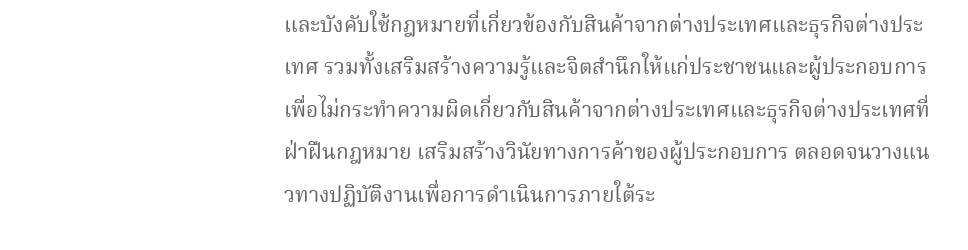และบังคับใช้กฎหมายที่เกี่ยวข้องกับสินค้าจากต่างประเทศและธุรกิจต่างประเทศ รวมทั้งเสริมสร้างความรู้และจิตสำนึกให้แก่ประชาชนและผู้ประกอบการเพื่อไม่กระทำความผิดเกี่ยวกับสินค้าจากต่างประเทศและธุรกิจต่างประเทศที่ฝ่าฝืนกฎหมาย เสริมสร้างวินัยทางการค้าของผู้ประกอบการ ตลอดจนวางแนวทางปฏิบัติงานเพื่อการดำเนินการภายใต้ระ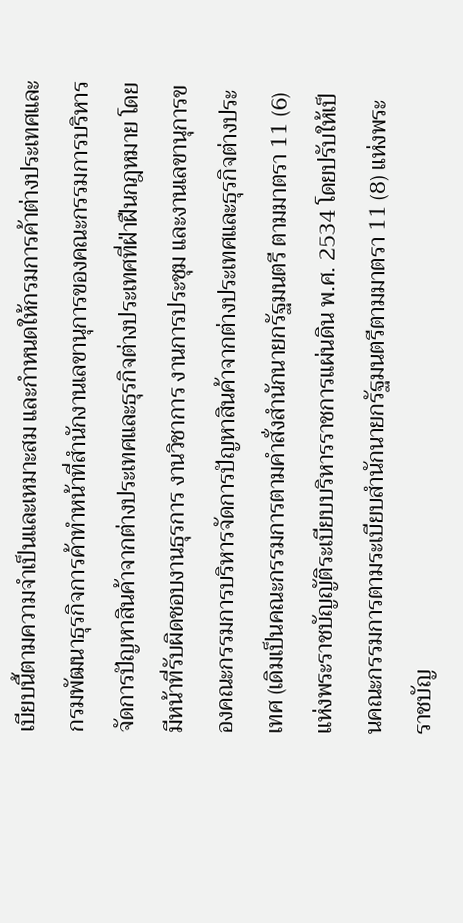เบียบนี้ตามความจำเป็นและเหมาะสม และกำหนดให้กรมการค้าต่างประเทศและกรมพัฒนาธุรกิจการค้าทำหน้าที่สำนักงานเลขานุการของคณะกรรมการบริหารจัดการปัญหาสินค้าจากต่างประเทศและธุรกิจต่างประเทศที่ฝ่าฝืนกฎหมาย โดยมีหน้าที่รับผิดชอบงานธุรการ งานวิชาการ งานการประชุม และงานเลขานุการของคณะกรรมการบริหารจัดการปัญหาสินค้าจากต่างประเทศและธุรกิจต่างประเทศ (เดิมเป็นคณะกรรมการตามคำสั่งสำนักนายกรัฐมนตรี ตามมาตรา 11 (6) แห่งพระราชบัญญัติระเบียบบริหารราชการแผ่นดิน พ.ศ. 2534 โดยปรับให้เป็นคณะกรรมการตามระเบียบสำนักนายกรัฐมนตรีตามมาตรา 11 (8) แห่งพระราชบัญ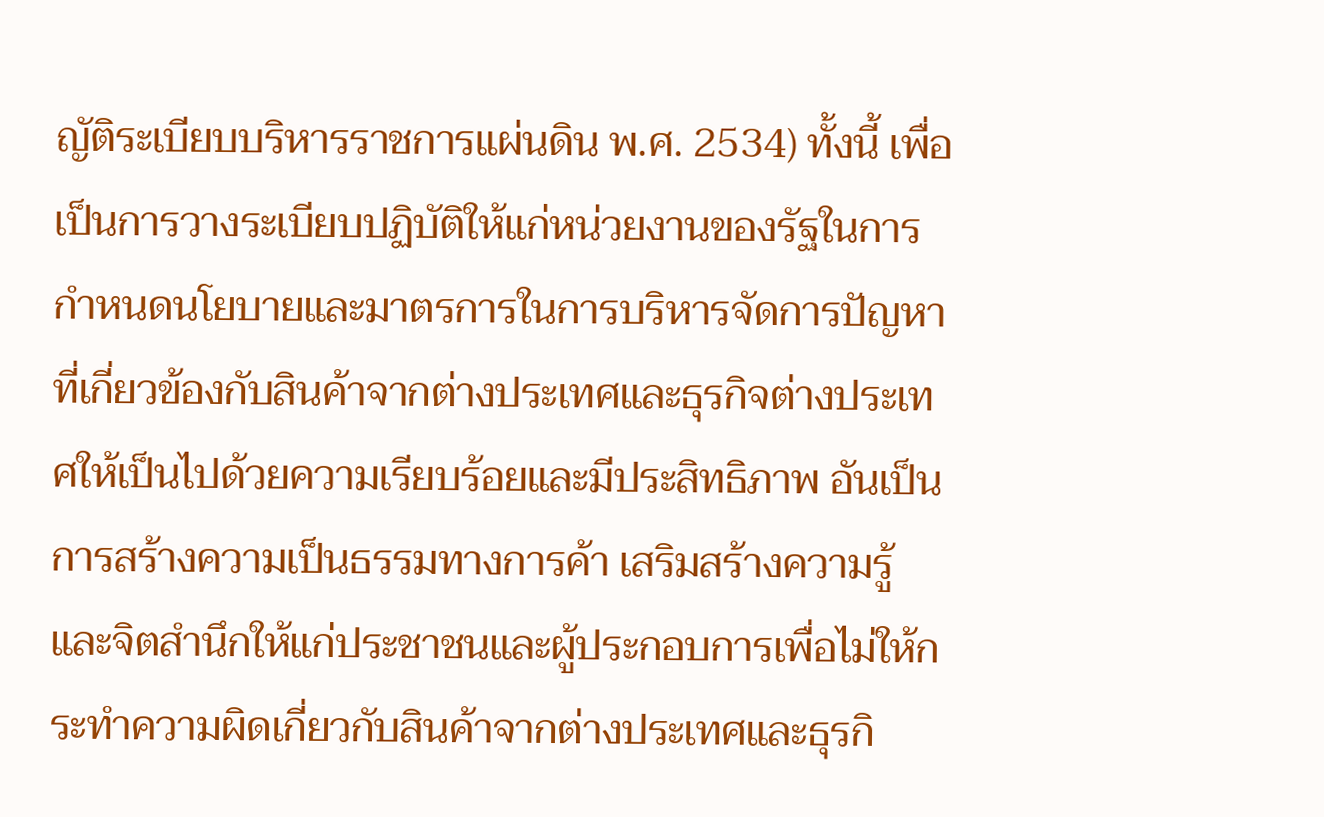ญัติระเบียบบริหารราชการแผ่นดิน พ.ศ. 2534) ทั้งนี้ เพื่อเป็นการวางระเบียบปฏิบัติให้แก่หน่วยงานของรัฐในการกำหนดนโยบายและมาตรการในการบริหารจัดการปัญหาที่เกี่ยวข้องกับสินค้าจากต่างประเทศและธุรกิจต่างประเทศให้เป็นไปด้วยความเรียบร้อยและมีประสิทธิภาพ อันเป็นการสร้างความเป็นธรรมทางการค้า เสริมสร้างความรู้ และจิตสำนึกให้แก่ประชาชนและผู้ประกอบการเพื่อไม่ให้กระทำความผิดเกี่ยวกับสินค้าจากต่างประเทศและธุรกิ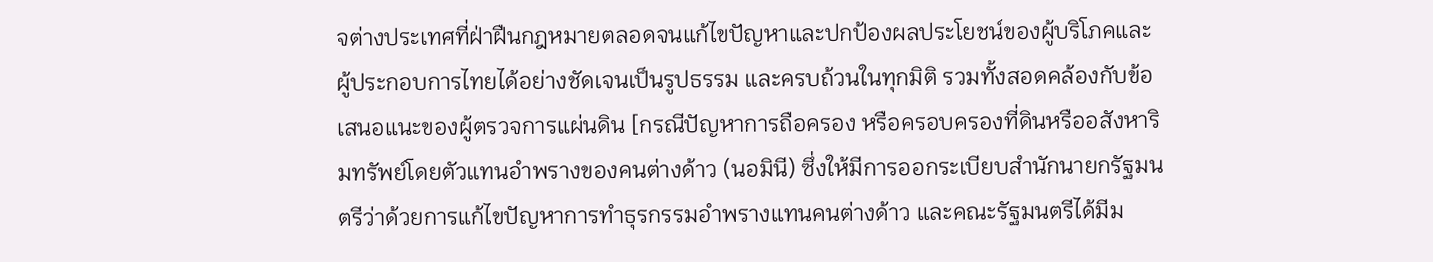จต่างประเทศที่ฝ่าฝืนกฎหมายตลอดจนแก้ไขปัญหาและปกป้องผลประโยชน์ของผู้บริโภคและผู้ประกอบการไทยได้อย่างชัดเจนเป็นรูปธรรม และครบถ้วนในทุกมิติ รวมทั้งสอดคล้องกับข้อเสนอแนะของผู้ตรวจการแผ่นดิน [กรณีปัญหาการถือครอง หรือครอบครองที่ดินหรืออสังหาริมทรัพย์โดยตัวแทนอำพรางของคนต่างด้าว (นอมินี) ซึ่งให้มีการออกระเบียบสำนักนายกรัฐมนตรีว่าด้วยการแก้ไขปัญหาการทำธุรกรรมอำพรางแทนคนต่างด้าว และคณะรัฐมนตรีได้มีม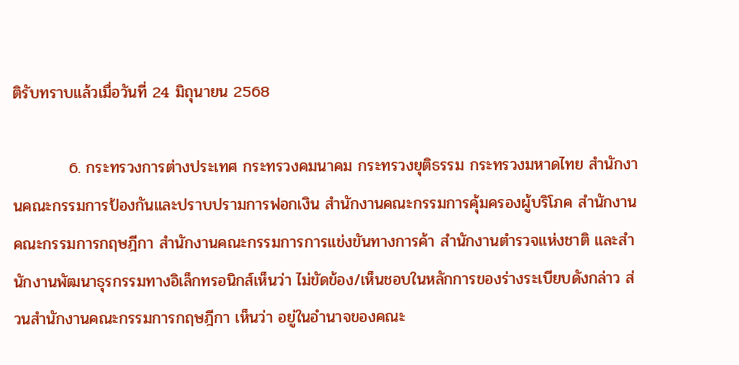ติรับทราบแล้วเมื่อวันที่ 24 มิถุนายน 2568

          6. กระทรวงการต่างประเทศ กระทรวงคมนาคม กระทรวงยุติธรรม กระทรวงมหาดไทย สำนักงานคณะกรรมการป้องกันและปราบปรามการฟอกเงิน สำนักงานคณะกรรมการคุ้มครองผู้บริโภค สำนักงานคณะกรรมการกฤษฎีกา สำนักงานคณะกรรมการการแข่งขันทางการค้า สำนักงานตำรวจแห่งชาติ และสำนักงานพัฒนาธุรกรรมทางอิเล็กทรอนิกส์เห็นว่า ไม่ขัดข้อง/เห็นชอบในหลักการของร่างระเบียบดังกล่าว ส่วนสำนักงานคณะกรรมการกฤษฎีกา เห็นว่า อยู่ในอำนาจของคณะ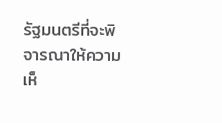รัฐมนตรีที่จะพิจารณาให้ความเห็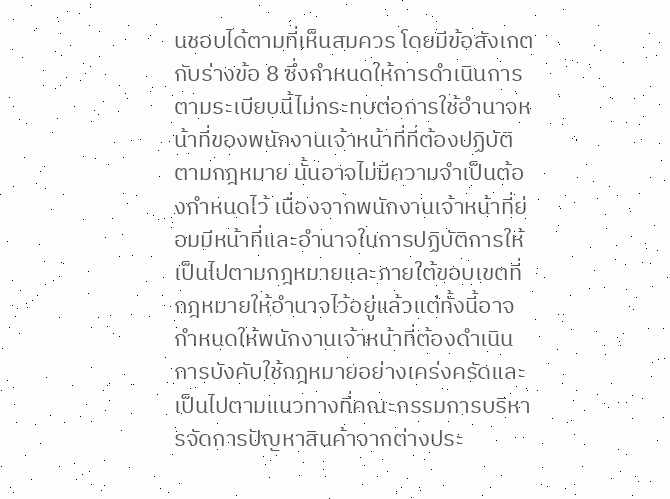นชอบได้ตามที่เห็นสมควร โดยมีข้อสังเกตกับร่างข้อ 8 ซึ่งกำหนดให้การดำเนินการตามระเบียบนี้ไม่กระทบต่อการใช้อำนาจหน้าที่ของพนักงานเจ้าหน้าที่ที่ต้องปฏิบัติตามกฎหมาย นั้นอาจไม่มีความจำเป็นต้องกำหนดไว้ เนื่องจากพนักงานเจ้าหน้าที่ย่อมมีหน้าที่และอำนาจในการปฏิบัติการให้เป็นไปตามกฎหมายและภายใต้ขอบเขตที่กฎหมายให้อำนาจไว้อยู่แล้วแต่ทั้งนี้อาจกำหนดให้พนักงานเจ้าหน้าที่ต้องดำเนินการบังคับใช้กฎหมายอย่างเคร่งครัดและเป็นไปตามแนวทางที่คณะกรรมการบริหารจัดการปัญหาสินค้าจากต่างประ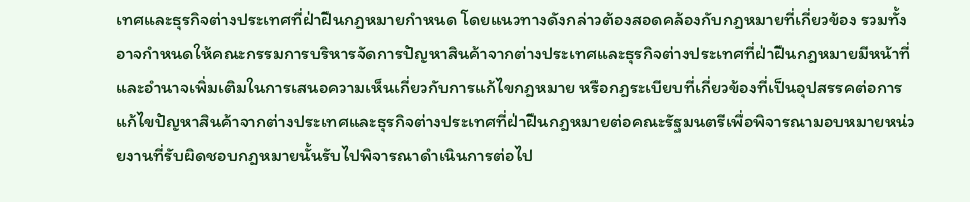เทศและธุรกิจต่างประเทศที่ฝ่าฝืนกฎหมายกำหนด โดยแนวทางดังกล่าวต้องสอดคล้องกับกฎหมายที่เกี่ยวข้อง รวมทั้งอาจกำหนดให้คณะกรรมการบริหารจัดการปัญหาสินค้าจากต่างประเทศและธุรกิจต่างประเทศที่ฝ่าฝืนกฎหมายมีหน้าที่และอำนาจเพิ่มเติมในการเสนอความเห็นเกี่ยวกับการแก้ไขกฎหมาย หรือกฎระเบียบที่เกี่ยวข้องที่เป็นอุปสรรคต่อการแก้ไขปัญหาสินค้าจากต่างประเทศและธุรกิจต่างประเทศที่ฝ่าฝืนกฎหมายต่อคณะรัฐมนตรีเพื่อพิจารณามอบหมายหน่วยงานที่รับผิดชอบกฎหมายนั้นรับไปพิจารณาดำเนินการต่อไป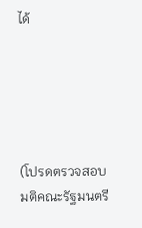ได้





(โปรดตรวจสอบมติคณะรัฐมนตรี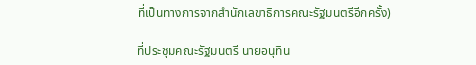ที่เป็นทางการจากสำนักเลขาธิการคณะรัฐมนตรีอีกครั้ง)

ที่ประชุมคณะรัฐมนตรี นายอนุทิน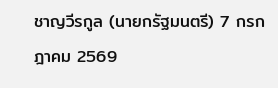ชาญวีรกูล (นายกรัฐมนตรี) 7 กรกฎาคม 2569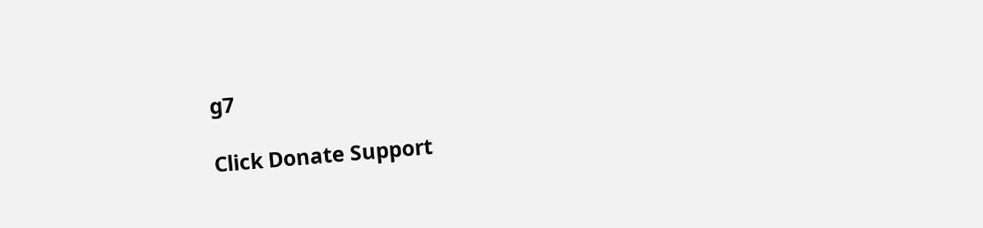g7

Click Donate Support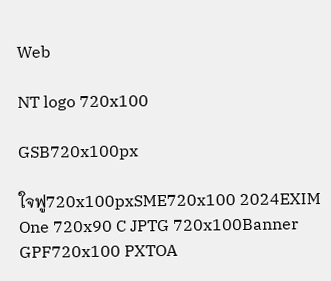Web

NT logo 720x100

GSB720x100px

ใจฟู720x100pxSME720x100 2024EXIM One 720x90 C JPTG 720x100Banner GPF720x100 PXTOA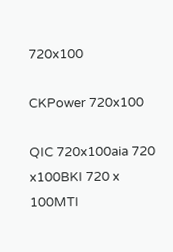720x100

CKPower 720x100

QIC 720x100aia 720 x100BKI 720 x 100MTI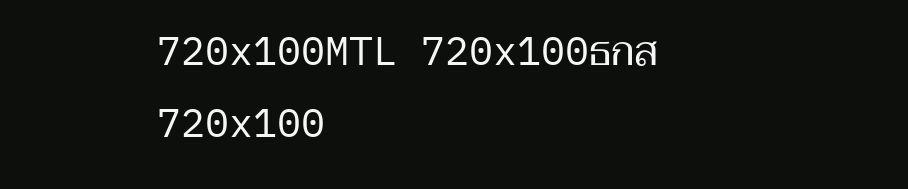720x100MTL 720x100ธกส 720x100